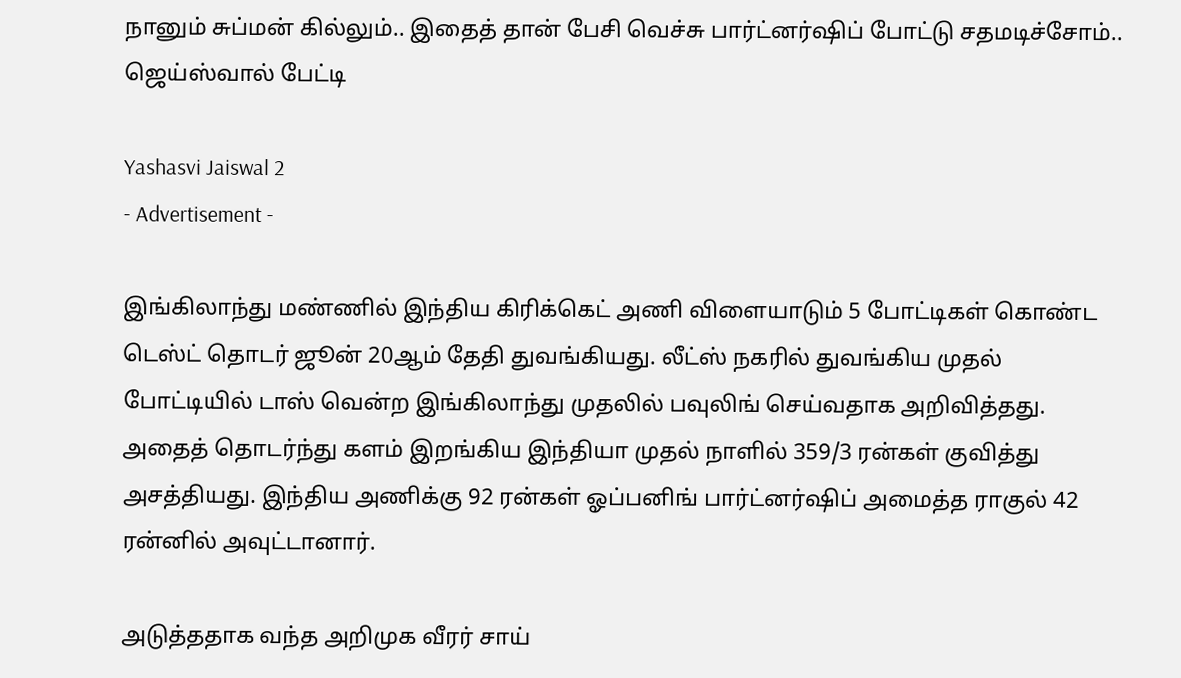நானும் சுப்மன் கில்லும்.. இதைத் தான் பேசி வெச்சு பார்ட்னர்ஷிப் போட்டு சதமடிச்சோம்.. ஜெய்ஸ்வால் பேட்டி

Yashasvi Jaiswal 2
- Advertisement -

இங்கிலாந்து மண்ணில் இந்திய கிரிக்கெட் அணி விளையாடும் 5 போட்டிகள் கொண்ட டெஸ்ட் தொடர் ஜூன் 20ஆம் தேதி துவங்கியது. லீட்ஸ் நகரில் துவங்கிய முதல் போட்டியில் டாஸ் வென்ற இங்கிலாந்து முதலில் பவுலிங் செய்வதாக அறிவித்தது. அதைத் தொடர்ந்து களம் இறங்கிய இந்தியா முதல் நாளில் 359/3 ரன்கள் குவித்து அசத்தியது. இந்திய அணிக்கு 92 ரன்கள் ஓப்பனிங் பார்ட்னர்ஷிப் அமைத்த ராகுல் 42 ரன்னில் அவுட்டானார்.

அடுத்ததாக வந்த அறிமுக வீரர் சாய்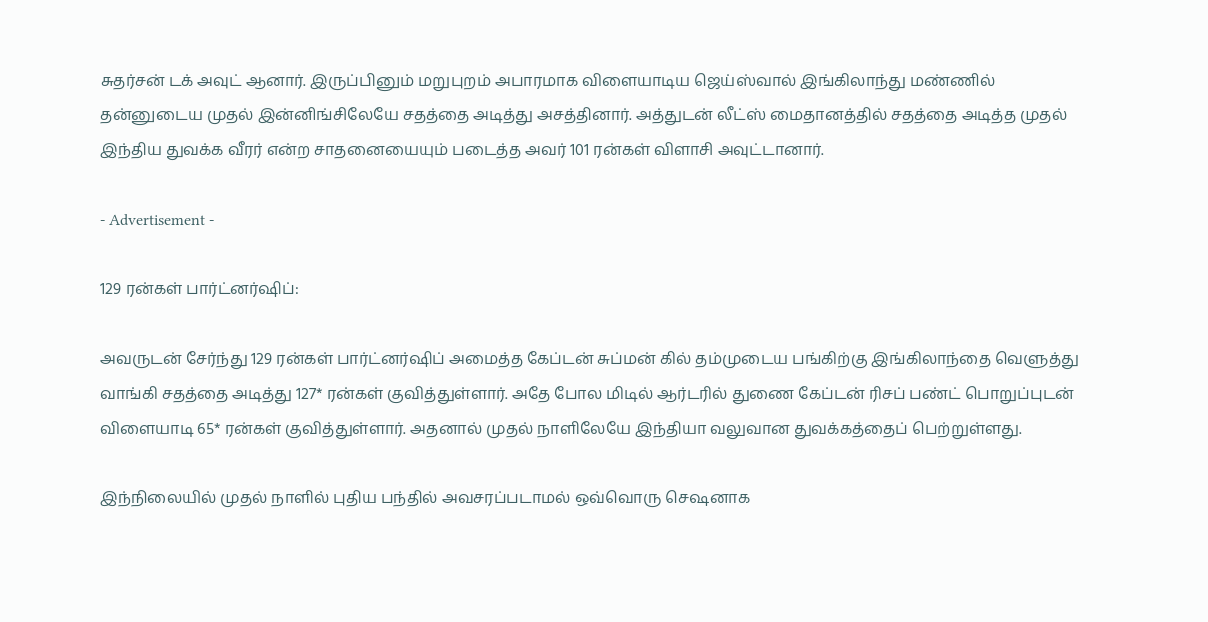சுதர்சன் டக் அவுட் ஆனார். இருப்பினும் மறுபுறம் அபாரமாக விளையாடிய ஜெய்ஸ்வால் இங்கிலாந்து மண்ணில் தன்னுடைய முதல் இன்னிங்சிலேயே சதத்தை அடித்து அசத்தினார். அத்துடன் லீட்ஸ் மைதானத்தில் சதத்தை அடித்த முதல் இந்திய துவக்க வீரர் என்ற சாதனையையும் படைத்த அவர் 101 ரன்கள் விளாசி அவுட்டானார்.

- Advertisement -

129 ரன்கள் பார்ட்னர்ஷிப்:

அவருடன் சேர்ந்து 129 ரன்கள் பார்ட்னர்ஷிப் அமைத்த கேப்டன் சுப்மன் கில் தம்முடைய பங்கிற்கு இங்கிலாந்தை வெளுத்து வாங்கி சதத்தை அடித்து 127* ரன்கள் குவித்துள்ளார். அதே போல மிடில் ஆர்டரில் துணை கேப்டன் ரிசப் பண்ட் பொறுப்புடன் விளையாடி 65* ரன்கள் குவித்துள்ளார். அதனால் முதல் நாளிலேயே இந்தியா வலுவான துவக்கத்தைப் பெற்றுள்ளது.

இந்நிலையில் முதல் நாளில் புதிய பந்தில் அவசரப்படாமல் ஒவ்வொரு செஷனாக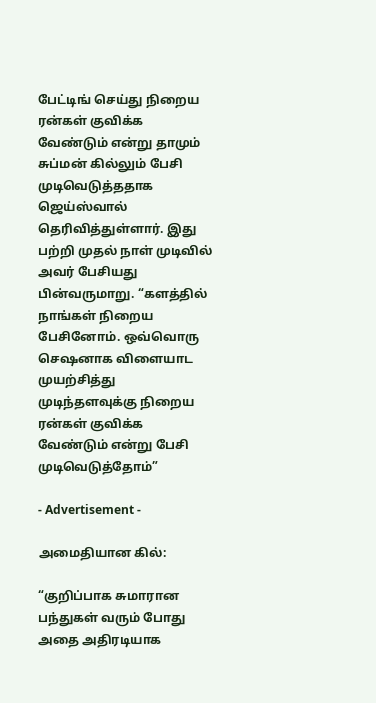பேட்டிங் செய்து நிறைய ரன்கள் குவிக்க வேண்டும் என்று தாமும் சுப்மன் கில்லும் பேசி முடிவெடுத்ததாக ஜெய்ஸ்வால் தெரிவித்துள்ளார். இது பற்றி முதல் நாள் முடிவில் அவர் பேசியது பின்வருமாறு. “களத்தில் நாங்கள் நிறைய பேசினோம். ஒவ்வொரு செஷனாக விளையாட முயற்சித்து முடிந்தளவுக்கு நிறைய ரன்கள் குவிக்க வேண்டும் என்று பேசி முடிவெடுத்தோம்”

- Advertisement -

அமைதியான கில்:

“குறிப்பாக சுமாரான பந்துகள் வரும் போது அதை அதிரடியாக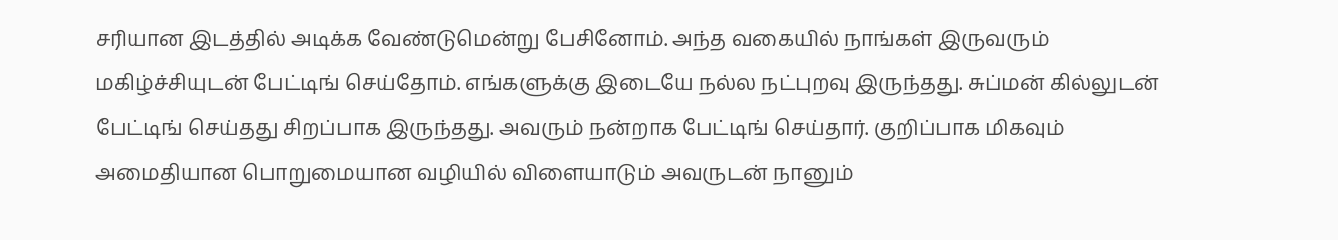சரியான இடத்தில் அடிக்க வேண்டுமென்று பேசினோம். அந்த வகையில் நாங்கள் இருவரும் மகிழ்ச்சியுடன் பேட்டிங் செய்தோம். எங்களுக்கு இடையே நல்ல நட்புறவு இருந்தது. சுப்மன் கில்லுடன் பேட்டிங் செய்தது சிறப்பாக இருந்தது. அவரும் நன்றாக பேட்டிங் செய்தார். குறிப்பாக மிகவும் அமைதியான பொறுமையான வழியில் விளையாடும் அவருடன் நானும்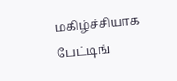மகிழ்ச்சியாக பேட்டிங்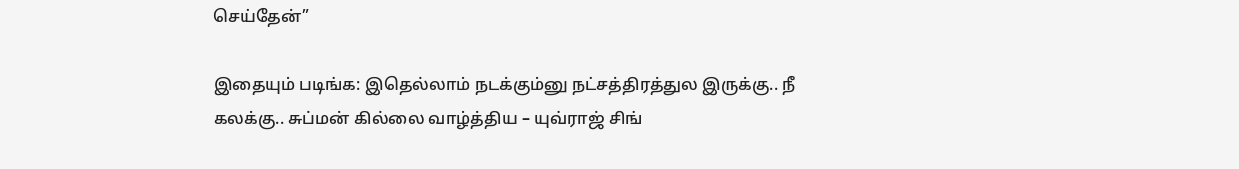செய்தேன்”

இதையும் படிங்க: இதெல்லாம் நடக்கும்னு நட்சத்திரத்துல இருக்கு.. நீ கலக்கு.. சுப்மன் கில்லை வாழ்த்திய – யுவ்ராஜ் சிங்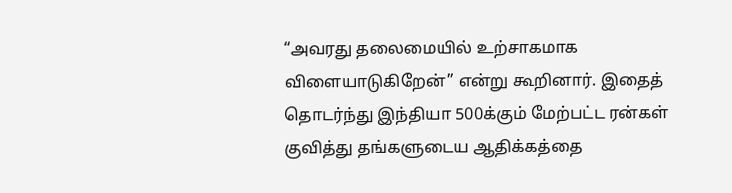“அவரது தலைமையில் உற்சாகமாக விளையாடுகிறேன்” என்று கூறினார். இதைத் தொடர்ந்து இந்தியா 500க்கும் மேற்பட்ட ரன்கள் குவித்து தங்களுடைய ஆதிக்கத்தை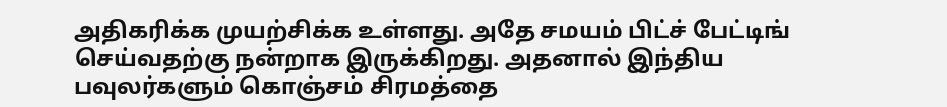அதிகரிக்க முயற்சிக்க உள்ளது. அதே சமயம் பிட்ச் பேட்டிங் செய்வதற்கு நன்றாக இருக்கிறது. அதனால் இந்திய பவுலர்களும் கொஞ்சம் சிரமத்தை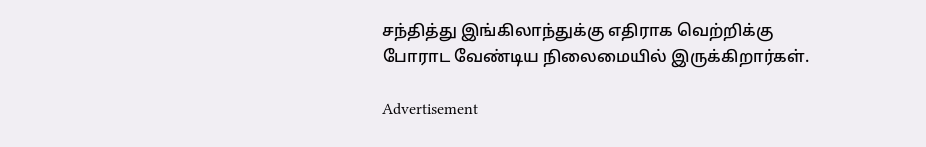சந்தித்து இங்கிலாந்துக்கு எதிராக வெற்றிக்கு போராட வேண்டிய நிலைமையில் இருக்கிறார்கள்.

Advertisement